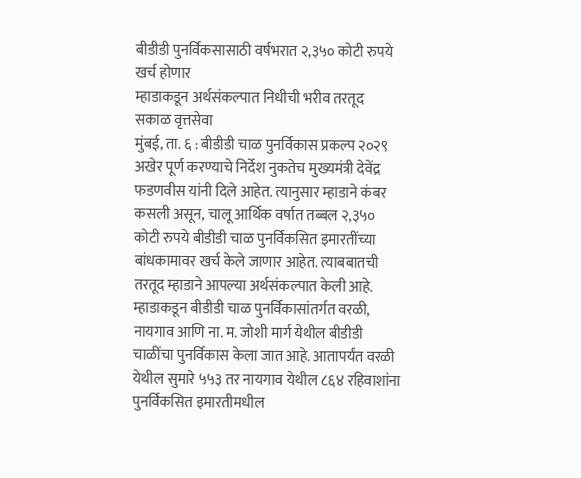बीडीडी पुनर्विकसासाठी वर्षभरात २,३५० कोटी रुपये खर्च होणार
म्हाडाकडून अर्थसंकल्पात निधीची भरीव तरतूद
सकाळ वृत्तसेवा
मुंबई, ता. ६ : बीडीडी चाळ पुनर्विकास प्रकल्प २०२९ अखेर पूर्ण करण्याचे निर्देश नुकतेच मुख्यमंत्री देवेंद्र फडणवीस यांनी दिले आहेत. त्यानुसार म्हाडाने कंबर कसली असून, चालू आर्थिक वर्षात तब्बल २,३५० कोटी रुपये बीडीडी चाळ पुनर्विकसित इमारतींच्या बांधकामावर खर्च केले जाणार आहेत. त्याबबातची तरतूद म्हाडाने आपल्या अर्थसंकल्पात केली आहे.
म्हाडाकडून बीडीडी चाळ पुनर्विकासांतर्गत वरळी, नायगाव आणि ना. म. जोशी मार्ग येथील बीडीडी चाळींचा पुनर्विकास केला जात आहे. आतापर्यंत वरळी येथील सुमारे ५५३ तर नायगाव येथील ८६४ रहिवाशांना पुनर्विकसित इमारतीमधील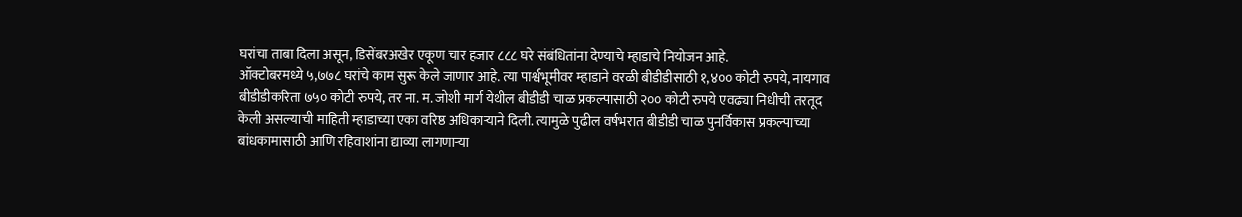घरांचा ताबा दिला असून, डिसेंबरअखेर एकूण चार हजार ८८८ घरे संबंधितांना देण्याचे म्हाडाचे नियोजन आहे.
ऑक्टोबरमध्ये ५,७७८ घरांचे काम सुरू केले जाणार आहे. त्या पार्श्वभूमीवर म्हाडाने वरळी बीडीडीसाठी १,४०० कोटी रुपये, नायगाव बीडीडीकरिता ७५० कोटी रुपये, तर ना. म. जोशी मार्ग येथील बीडीडी चाळ प्रकल्पासाठी २०० कोटी रुपये एवढ्या निधीची तरतूद केली असल्याची माहिती म्हाडाच्या एका वरिष्ठ अधिकाऱ्याने दिली. त्यामुळे पुढील वर्षभरात बीडीडी चाळ पुनर्विकास प्रकल्पाच्या बांधकामासाठी आणि रहिवाशांना द्याव्या लागणाऱ्या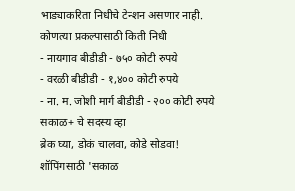भाड्याकरिता निधीचे टेन्शन असणार नाही.
कोणत्या प्रकल्पासाठी किती निधी
- नायगाव बीडीडी - ७५० कोटी रुपये
- वरळी बीडीडी - १,४०० कोटी रुपये
- ना. म. जोशी मार्ग बीडीडी - २०० कोटी रुपये
सकाळ+ चे सदस्य व्हा
ब्रेक घ्या, डोकं चालवा, कोडे सोडवा!
शॉपिंगसाठी 'सकाळ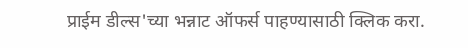प्राईम डील्स'च्या भन्नाट ऑफर्स पाहण्यासाठी क्लिक करा.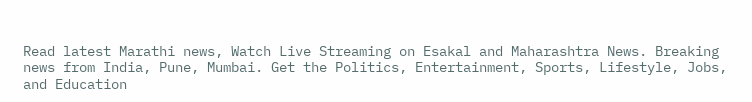Read latest Marathi news, Watch Live Streaming on Esakal and Maharashtra News. Breaking news from India, Pune, Mumbai. Get the Politics, Entertainment, Sports, Lifestyle, Jobs, and Education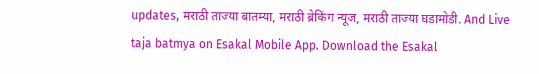updates, मराठी ताज्या बातम्या, मराठी ब्रेकिंग न्यूज, मराठी ताज्या घडामोडी. And Live taja batmya on Esakal Mobile App. Download the Esakal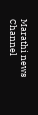Marathi news Channel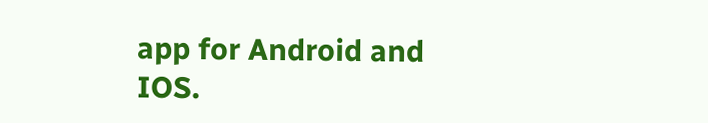app for Android and IOS.